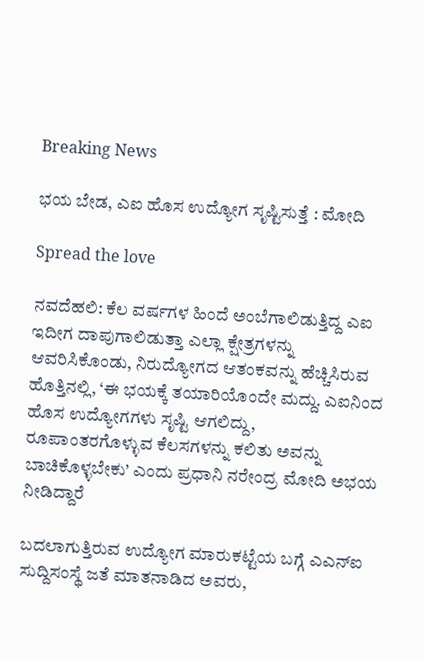Breaking News

ಭಯ ಬೇಡ, ಎಐ ಹೊಸ ಉದ್ಯೋಗ ಸೃಷ್ಟಿಸುತ್ತೆ : ಮೋದಿ

Spread the love

ನವದೆಹಲಿ: ಕೆಲ ವರ್ಷಗಳ ಹಿಂದೆ ಅಂಬೆಗಾಲಿಡುತ್ತಿದ್ದ ಎಐ ಇದೀಗ ದಾಪುಗಾಲಿಡುತ್ತಾ ಎಲ್ಲಾ ಕ್ಷೇತ್ರಗಳನ್ನು ಆವರಿಸಿಕೊಂಡು, ನಿರುದ್ಯೋಗದ ಆತಂಕವನ್ನು ಹೆಚ್ಚಿಸಿರುವ ಹೊತ್ತಿನಲ್ಲಿ, ‘ಈ ಭಯಕ್ಕೆ ತಯಾರಿಯೊಂದೇ ಮದ್ದು. ಎಐನಿಂದ ಹೊಸ ಉದ್ಯೋಗಗಳು ಸೃಷ್ಟಿ ಆಗಲಿದ್ದು, ರೂಪಾಂತರಗೊಳ್ಳುವ ಕೆಲಸಗಳನ್ನು ಕಲಿತು ಅವನ್ನು ಬಾಚಿಕೊಳ್ಳಬೇಕು’ ಎಂದು ಪ್ರಧಾನಿ ನರೇಂದ್ರ ಮೋದಿ ಅಭಯ ನೀಡಿದ್ದಾರೆ

ಬದಲಾಗುತ್ತಿರುವ ಉದ್ಯೋಗ ಮಾರುಕಟ್ಟೆಯ ಬಗ್ಗೆ ಎಎನ್‌ಐ ಸುದ್ದಿಸಂಸ್ಥೆ ಜತೆ ಮಾತನಾಡಿದ ಅವರು,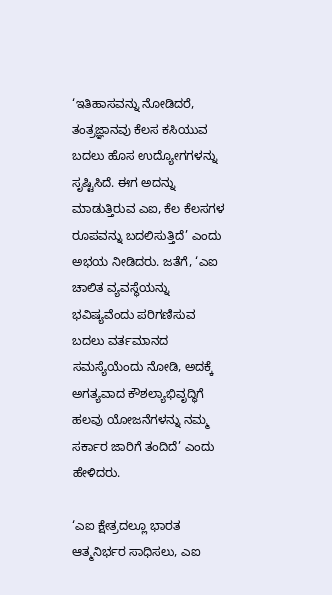‘ಇತಿಹಾಸವನ್ನು ನೋಡಿದರೆ, ತಂತ್ರಜ್ಞಾನವು ಕೆಲಸ ಕಸಿಯುವ ಬದಲು ಹೊಸ ಉದ್ಯೋಗಗಳನ್ನು ಸೃಷ್ಟಿಸಿದೆ. ಈಗ ಅದನ್ನು ಮಾಡುತ್ತಿರುವ ಎಐ, ಕೆಲ ಕೆಲಸಗಳ ರೂಪವನ್ನು ಬದಲಿಸುತ್ತಿದೆ’ ಎಂದು ಅಭಯ ನೀಡಿದರು. ಜತೆಗೆ, ‘ಎಐ ಚಾಲಿತ ವ್ಯವಸ್ಥೆಯನ್ನು ಭವಿಷ್ಯವೆಂದು ಪರಿಗಣಿಸುವ ಬದಲು ವರ್ತಮಾನದ ಸಮಸ್ಯೆಯೆಂದು ನೋಡಿ, ಅದಕ್ಕೆ ಅಗತ್ಯವಾದ ಕೌಶಲ್ಯಾಭಿವೃದ್ಧಿಗೆ ಹಲವು ಯೋಜನೆಗಳನ್ನು ನಮ್ಮ ಸರ್ಕಾರ ಜಾರಿಗೆ ತಂದಿದೆ’ ಎಂದು ಹೇಳಿದರು.

‘ಎಐ ಕ್ಷೇತ್ರದಲ್ಲೂ ಭಾರತ ಆತ್ಮನಿರ್ಭರ ಸಾಧಿಸಲು, ಎಐ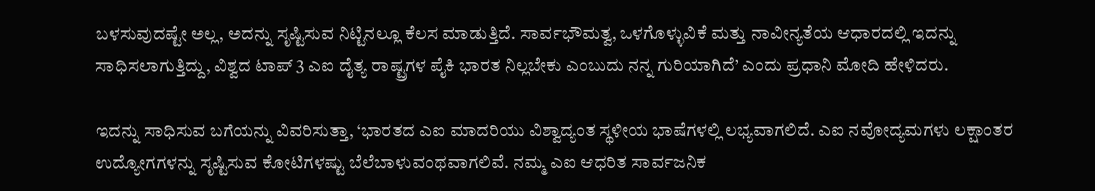ಬಳಸುವುದಷ್ಟೇ ಅಲ್ಲ, ಅದನ್ನು ಸೃಷ್ಟಿಸುವ ನಿಟ್ಟಿನಲ್ಲೂ ಕೆಲಸ ಮಾಡುತ್ತಿದೆ. ಸಾರ್ವಭೌಮತ್ವ, ಒಳಗೊಳ್ಳುವಿಕೆ ಮತ್ತು ನಾವೀನ್ಯತೆಯ ಆಧಾರದಲ್ಲಿ ಇದನ್ನು ಸಾಧಿಸಲಾಗುತ್ತಿದ್ದು, ವಿಶ್ವದ ಟಾಪ್‌ 3 ಎಐ ದೈತ್ಯ ರಾಷ್ಟ್ರಗಳ ಪೈಕಿ ಭಾರತ ನಿಲ್ಲಬೇಕು ಎಂಬುದು ನನ್ನ ಗುರಿಯಾಗಿದೆ’ ಎಂದು ಪ್ರಧಾನಿ ಮೋದಿ ಹೇಳಿದರು.

ಇದನ್ನು ಸಾಧಿಸುವ ಬಗೆಯನ್ನು ವಿವರಿಸುತ್ತಾ, ‘ಭಾರತದ ಎಐ ಮಾದರಿಯು ವಿಶ್ವಾದ್ಯಂತ ಸ್ಥಳೀಯ ಭಾಷೆಗಳಲ್ಲಿ ಲಭ್ಯವಾಗಲಿದೆ. ಎಐ ನವೋದ್ಯಮಗಳು ಲಕ್ಷಾಂತರ ಉದ್ಯೋಗಗಳನ್ನು ಸೃಷ್ಟಿಸುವ ಕೋಟಿಗಳಷ್ಟು ಬೆಲೆಬಾಳುವಂಥವಾಗಲಿವೆ. ನಮ್ಮ ಎಐ ಆಧರಿತ ಸಾರ್ವಜನಿಕ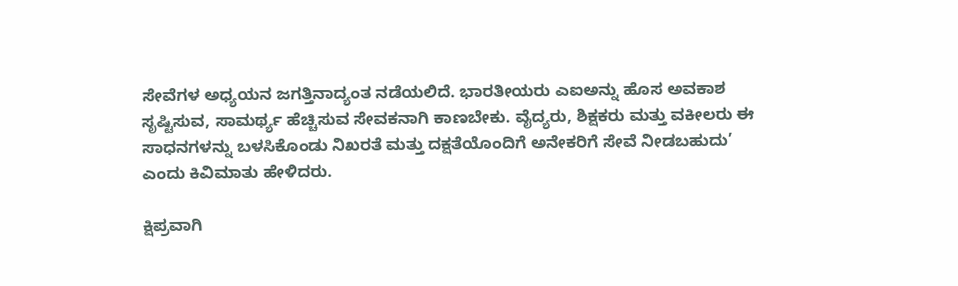ಸೇವೆಗಳ ಅಧ್ಯಯನ ಜಗತ್ತಿನಾದ್ಯಂತ ನಡೆಯಲಿದೆ. ಭಾರತೀಯರು ಎಐಅನ್ನು ಹೊಸ ಅವಕಾಶ ಸೃಷ್ಟಿಸುವ, ಸಾಮರ್ಥ್ಯ ಹೆಚ್ಚಿಸುವ ಸೇವಕನಾಗಿ ಕಾಣಬೇಕು. ವೈದ್ಯರು, ಶಿಕ್ಷಕರು ಮತ್ತು ವಕೀಲರು ಈ ಸಾಧನಗಳನ್ನು ಬಳಸಿಕೊಂಡು ನಿಖರತೆ ಮತ್ತು ದಕ್ಷತೆಯೊಂದಿಗೆ ಅನೇಕರಿಗೆ ಸೇವೆ ನೀಡಬಹುದು’ ಎಂದು ಕಿವಿಮಾತು ಹೇಳಿದರು.

ಕ್ಷಿಪ್ರವಾಗಿ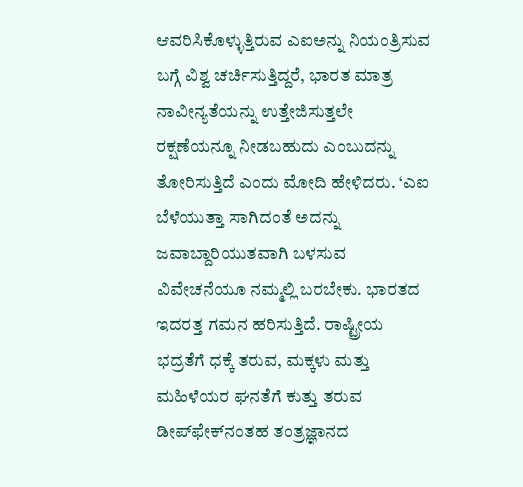ಆವರಿಸಿಕೊಳ್ಳುತ್ತಿರುವ ಎಐಅನ್ನು ನಿಯಂತ್ರಿಸುವ ಬಗ್ಗೆ ವಿಶ್ವ ಚರ್ಚಿಸುತ್ತಿದ್ದರೆ, ಭಾರತ ಮಾತ್ರ ನಾವೀನ್ಯತೆಯನ್ನು ಉತ್ತೇಜಿಸುತ್ತಲೇ ರಕ್ಷಣೆಯನ್ನೂ ನೀಡಬಹುದು ಎಂಬುದನ್ನು ತೋರಿಸುತ್ತಿದೆ ಎಂದು ಮೋದಿ ಹೇಳಿದರು. ‘ಎಐ ಬೆಳೆಯುತ್ತಾ ಸಾಗಿದಂತೆ ಅದನ್ನು ಜವಾಬ್ದಾರಿಯುತವಾಗಿ ಬಳಸುವ ವಿವೇಚನೆಯೂ ನಮ್ಮಲ್ಲಿ ಬರಬೇಕು. ಭಾರತದ ಇದರತ್ತ ಗಮನ ಹರಿಸುತ್ತಿದೆ. ರಾಷ್ಟ್ರೀಯ ಭದ್ರತೆಗೆ ಧಕ್ಕೆ ತರುವ, ಮಕ್ಕಳು ಮತ್ತು ಮಹಿಳೆಯರ ಘನತೆಗೆ ಕುತ್ತು ತರುವ ಡೀಪ್‌ಫೇಕ್‌ನಂತಹ ತಂತ್ರಜ್ಞಾನದ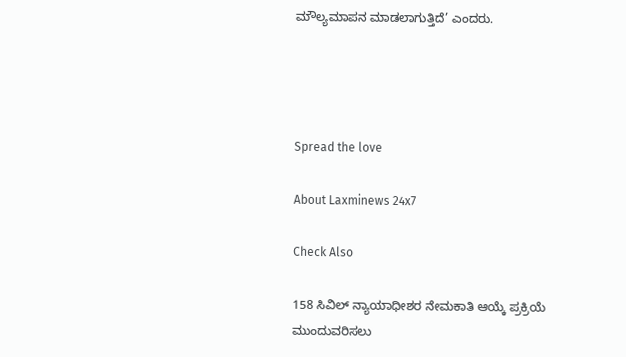ಮೌಲ್ಯಮಾಪನ ಮಾಡಲಾಗುತ್ತಿದೆ’ ಎಂದರು.




Spread the love

About Laxminews 24x7

Check Also

158 ಸಿವಿಲ್ ನ್ಯಾಯಾಧೀಶರ ನೇಮಕಾತಿ ಆಯ್ಕೆ ಪ್ರಕ್ರಿಯೆ ಮುಂದುವರಿಸಲು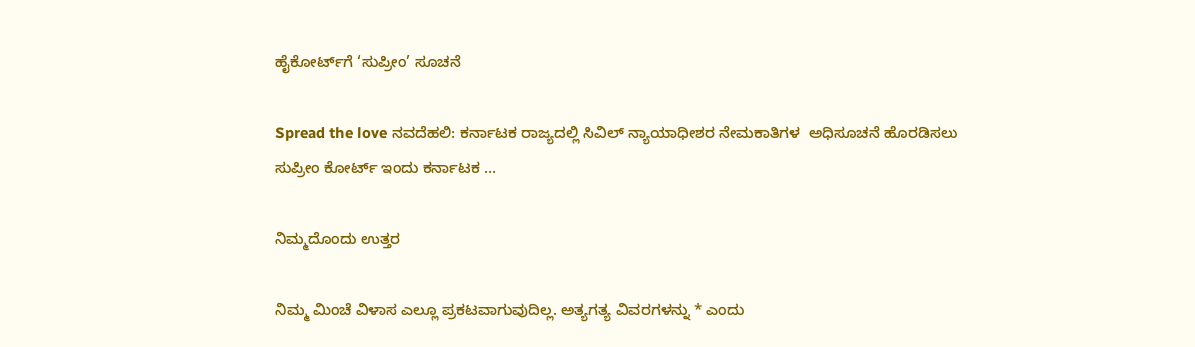ಹೈಕೋರ್ಟ್‌ಗೆ ‘ಸುಪ್ರೀಂ’ ಸೂಚನೆ

Spread the love ನವದೆಹಲಿ: ಕರ್ನಾಟಕ ರಾಜ್ಯದಲ್ಲಿ ಸಿವಿಲ್ ನ್ಯಾಯಾಧೀಶರ ನೇಮಕಾತಿಗಳ  ಅಧಿಸೂಚನೆ ಹೊರಡಿಸಲು ಸುಪ್ರೀಂ ಕೋರ್ಟ್ ಇಂದು ಕರ್ನಾಟಕ …

ನಿಮ್ಮದೊಂದು ಉತ್ತರ

ನಿಮ್ಮ ಮಿಂಚೆ ವಿಳಾಸ ಎಲ್ಲೂ ಪ್ರಕಟವಾಗುವುದಿಲ್ಲ. ಅತ್ಯಗತ್ಯ ವಿವರಗಳನ್ನು * ಎಂದು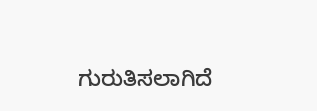ಗುರುತಿಸಲಾಗಿದೆ